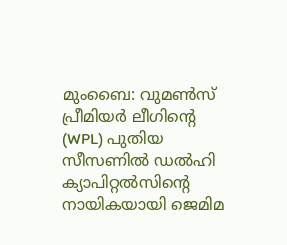മുംബൈ: വുമൺസ് പ്രീമിയർ ലീഗിന്റെ (WPL) പുതിയ സീസണിൽ ഡൽഹി ക്യാപിറ്റൽസിന്റെ നായികയായി ജെമിമ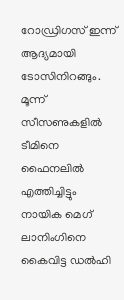റോഡ്രിഗസ് ഇന്ന് ആദ്യമായി ടോസിനിറങ്ങും. മൂന്ന് സീസണുകളിൽ ടീമിനെ ഫൈനലിൽ എത്തിച്ചിട്ടും നായിക മെഗ് ലാനിംഗിനെ കൈവിട്ട ഡൽഹി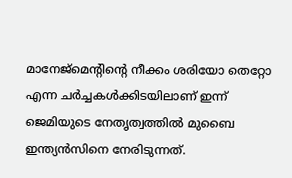മാനേജ്മെന്റിന്റെ നീക്കം ശരിയോ തെറ്റോ എന്ന ചർച്ചകൾക്കിടയിലാണ് ഇന്ന് ജെമിയുടെ നേതൃത്വത്തിൽ മുബൈ ഇന്ത്യൻസിനെ നേരിടുന്നത്.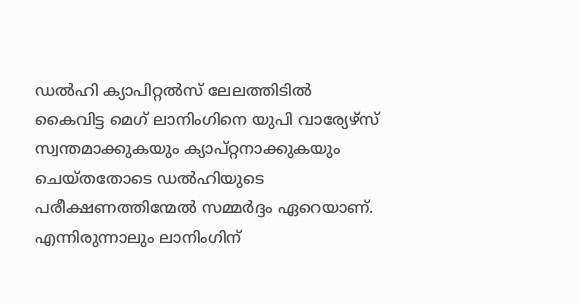ഡൽഹി ക്യാപിറ്റൽസ് ലേലത്തിടിൽ കൈവിട്ട മെഗ് ലാനിംഗിനെ യുപി വാര്യേഴ്സ് സ്വന്തമാക്കുകയും ക്യാപ്റ്റനാക്കുകയും ചെയ്തതോടെ ഡൽഹിയുടെ പരീക്ഷണത്തിന്മേൽ സമ്മർദ്ദം ഏറെയാണ്. എന്നിരുന്നാലും ലാനിംഗിന്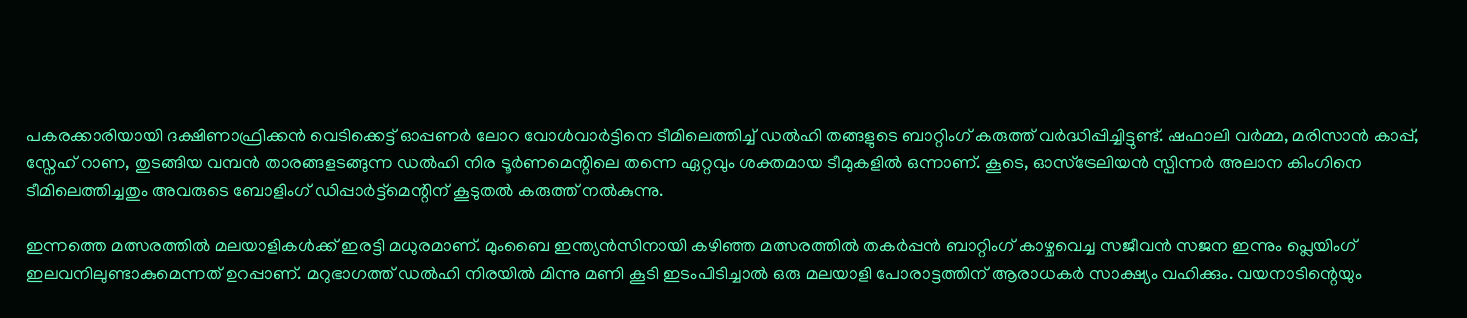പകരക്കാരിയായി ദക്ഷിണാഫ്രിക്കൻ വെടിക്കെട്ട് ഓപ്പണർ ലോറ വോൾവാർട്ടിനെ ടീമിലെത്തിച്ച് ഡൽഹി തങ്ങളുടെ ബാറ്റിംഗ് കരുത്ത് വർദ്ധിപ്പിച്ചിട്ടുണ്ട്. ഷഫാലി വർമ്മ, മരിസാൻ കാപ്പ്, സ്നേഹ് റാണ, തുടങ്ങിയ വമ്പൻ താരങ്ങളടങ്ങുന്ന ഡൽഹി നിര ടൂർണമെന്റിലെ തന്നെ ഏറ്റവും ശക്തമായ ടീമുകളിൽ ഒന്നാണ്. കൂടെ, ഓസ്ട്രേലിയൻ സ്പിന്നർ അലാന കിംഗിനെ ടീമിലെത്തിച്ചതും അവരുടെ ബോളിംഗ് ഡിപ്പാർട്ട്മെന്റിന് കൂടുതൽ കരുത്ത് നൽകുന്നു.

ഇന്നത്തെ മത്സരത്തിൽ മലയാളികൾക്ക് ഇരട്ടി മധുരമാണ്. മുംബൈ ഇന്ത്യൻസിനായി കഴിഞ്ഞ മത്സരത്തിൽ തകർപ്പൻ ബാറ്റിംഗ് കാഴ്ചവെച്ച സജീവൻ സജന ഇന്നും പ്ലെയിംഗ് ഇലവനിലുണ്ടാകുമെന്നത് ഉറപ്പാണ്. മറുഭാഗത്ത് ഡൽഹി നിരയിൽ മിന്നു മണി കൂടി ഇടംപിടിച്ചാൽ ഒരു മലയാളി പോരാട്ടത്തിന് ആരാധകർ സാക്ഷ്യം വഹിക്കും. വയനാടിന്റെയും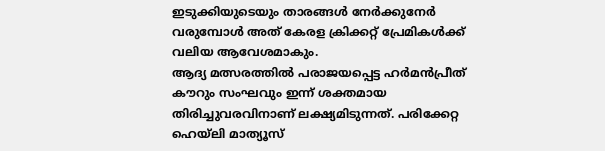ഇടുക്കിയുടെയും താരങ്ങൾ നേർക്കുനേർ വരുമ്പോൾ അത് കേരള ക്രിക്കറ്റ് പ്രേമികൾക്ക് വലിയ ആവേശമാകും.
ആദ്യ മത്സരത്തിൽ പരാജയപ്പെട്ട ഹർമൻപ്രീത് കൗറും സംഘവും ഇന്ന് ശക്തമായ തിരിച്ചുവരവിനാണ് ലക്ഷ്യമിടുന്നത്. പരിക്കേറ്റ ഹെയ്ലി മാത്യൂസ്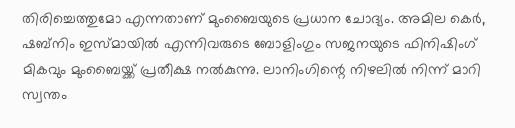തിരിച്ചെത്തുമോ എന്നതാണ് മുംബൈയുടെ പ്രധാന ചോദ്യം. അമില കെർ, ഷബ്നിം ഇസ്മായിൽ എന്നിവരുടെ ബോളിംഗും സജനയുടെ ഫിനിഷിംഗ് മികവും മുംബൈയ്ക്ക് പ്രതീക്ഷ നൽകുന്നു. ലാനിംഗിന്റെ നിഴലിൽ നിന്ന് മാറി സ്വന്തം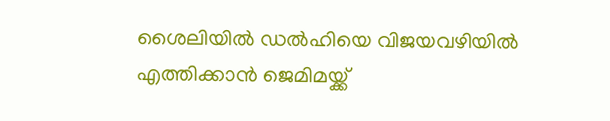ശൈലിയിൽ ഡൽഹിയെ വിജയവഴിയിൽ എത്തിക്കാൻ ജെമിമയ്ക്ക്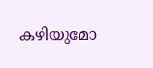കഴിയുമോ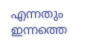എന്നതും ഇന്നത്തെ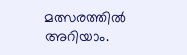മത്സരത്തിൽ അറിയാം.